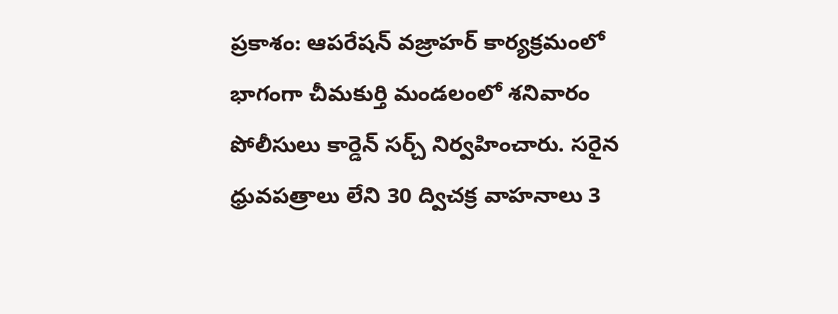ప్రకాశం: ఆపరేషన్ వజ్రాహర్ కార్యక్రమంలో భాగంగా చీమకుర్తి మండలంలో శనివారం పోలీసులు కార్డెన్ సర్చ్ నిర్వహించారు. సరైన ధ్రువపత్రాలు లేని 30 ద్విచక్ర వాహనాలు 3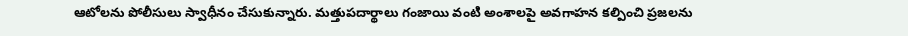ఆటోలను పోలీసులు స్వాధీనం చేసుకున్నారు. మత్తుపదార్థాలు గంజాయి వంటి అంశాలపై అవగాహన కల్పించి ప్రజలను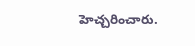హెచ్చరించారు.